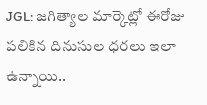JGL: జగిత్యాల మార్కెట్లో ఈరోజు పలికిన దినుసుల ధరలు ఇలా ఉన్నాయి..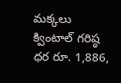మక్కలు క్వింటాల్ గరిష్ఠ ధర రూ. 1,886,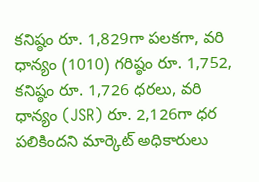కనిష్ఠం రూ. 1,829గా పలకగా, వరి ధాన్యం (1010) గరిష్ఠం రూ. 1,752, కనిష్ఠం రూ. 1,726 ధరలు, వరి ధాన్యం (JSR) రూ. 2,126గా ధర పలికిందని మార్కెట్ అధికారులు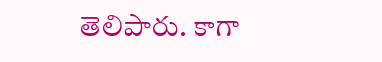తెలిపారు. కాగా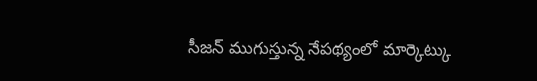సీజన్ ముగుస్తున్న నేపథ్యంలో మార్కెట్కు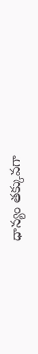ధాన్యం తక్కువగా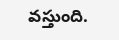వస్తుంది.